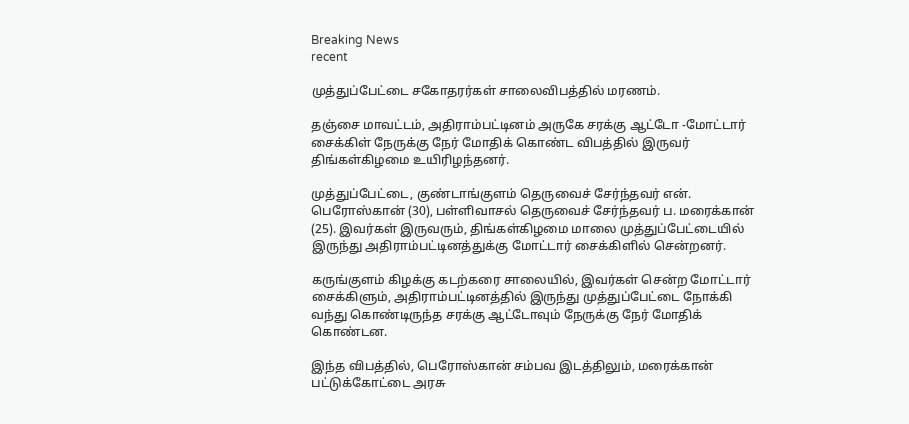Breaking News
recent

முத்துப்பேட்டை சகோதரர்கள் சாலைவிபத்தில் மரணம்.

தஞ்சை மாவட்டம், அதிராம்பட்டினம் அருகே சரக்கு ஆட்டோ -மோட்டார் சைக்கிள் நேருக்கு நேர் மோதிக் கொண்ட விபத்தில் இருவர் திங்கள்கிழமை உயிரிழந்தனர்.

முத்துப்பேட்டை, குண்டாங்குளம் தெருவைச் சேர்ந்தவர் என். பெரோஸ்கான் (30), பள்ளிவாசல் தெருவைச் சேர்ந்தவர் ப. மரைக்கான் (25). இவர்கள் இருவரும், திங்கள்கிழமை மாலை முத்துப்பேட்டையில் இருந்து அதிராம்பட்டினத்துக்கு மோட்டார் சைக்கிளில் சென்றனர்.

கருங்குளம் கிழக்கு கடற்கரை சாலையில், இவர்கள் சென்ற மோட்டார் சைக்கிளும், அதிராம்பட்டினத்தில் இருந்து முத்துப்பேட்டை நோக்கி வந்து கொண்டிருந்த சரக்கு ஆட்டோவும் நேருக்கு நேர் மோதிக் கொண்டன.

இந்த விபத்தில், பெரோஸ்கான் சம்பவ இடத்திலும், மரைக்கான் பட்டுக்கோட்டை அரசு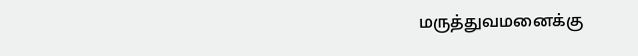மருத்துவமனைக்கு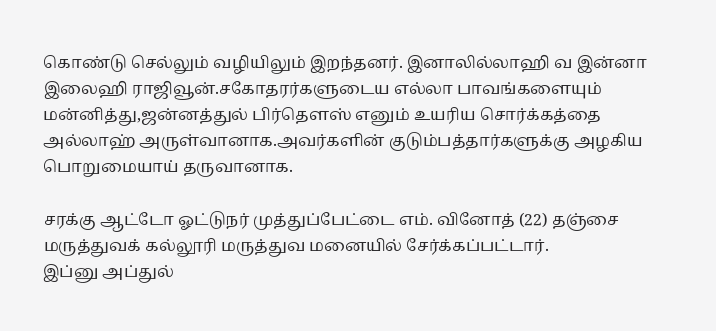கொண்டு செல்லும் வழியிலும் இறந்தனர். இனாலில்லாஹி வ இன்னா இலைஹி ராஜிவூன்.சகோதரர்களுடைய எல்லா பாவங்களையும் மன்னித்து,ஜன்னத்துல் பிர்தௌஸ் எனும் உயரிய சொர்க்கத்தை அல்லாஹ் அருள்வானாக.அவர்களின் குடும்பத்தார்களுக்கு அழகிய பொறுமையாய் தருவானாக.

சரக்கு ஆட்டோ ஓட்டுநர் முத்துப்பேட்டை எம். வினோத் (22) தஞ்சை மருத்துவக் கல்லூரி மருத்துவ மனையில் சேர்க்கப்பட்டார்.
இப்னு அப்துல்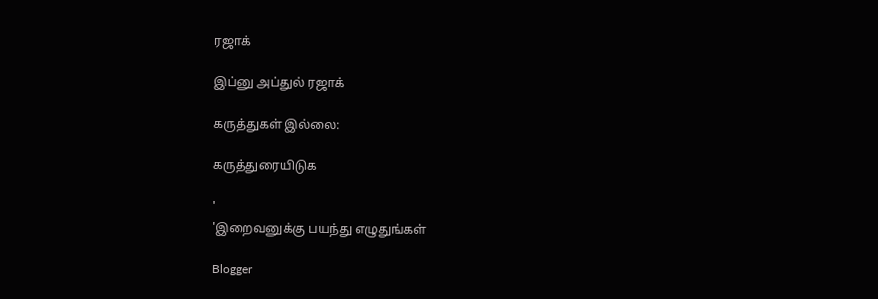ரஜாக்

இப்னு அப்துல் ரஜாக்

கருத்துகள் இல்லை:

கருத்துரையிடுக

'
'இறைவனுக்கு பயந்து எழுதுங்கள்

Blogger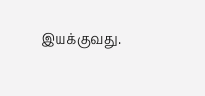இயக்குவது.